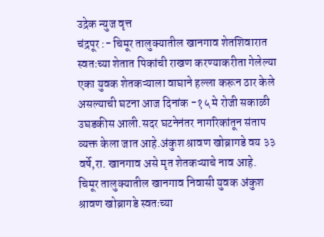उद्रेक न्युज वृत्त
चंद्रपूर :- चिमूर तालुक्यातील खानगाव शेतशिवारात स्वतःच्या शेतात पिकांची राखण करण्याकरीता गेलेल्या एका युवक शेतकऱ्याला वाघाने हल्ला करून ठार केले असल्याची घटना आज दिनांक -१५ मे रोजी सकाळी उघडकीस आली.सदर घटनेनंतर नागरिकांतून संताप व्यक्त केला जात आहे.अंकुश श्रावण खोब्रागडे वय ३३ वर्षे,रा. खानगाव असे मृत शेतकऱ्याचे नाव आहे.
चिमूर तालुक्यातील खानगाव निवासी युवक अंकुश श्रावण खोब्रागडे स्वतःच्या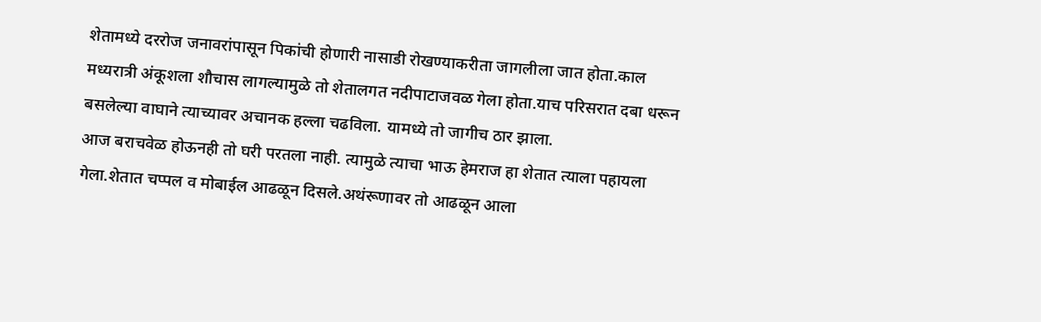शेतामध्ये दररोज जनावरांपासून पिकांची होणारी नासाडी रोखण्याकरीता जागलीला जात होता.काल मध्यरात्री अंकूशला शौचास लागल्यामुळे तो शेतालगत नदीपाटाजवळ गेला होता.याच परिसरात दबा धरून बसलेल्या वाघाने त्याच्यावर अचानक हल्ला चढविला. यामध्ये तो जागीच ठार झाला.
आज बराचवेळ होऊनही तो घरी परतला नाही. त्यामुळे त्याचा भाऊ हेमराज हा शेतात त्याला पहायला गेला.शेतात चप्पल व मोबाईल आढळून दिसले.अथंरूणावर तो आढळून आला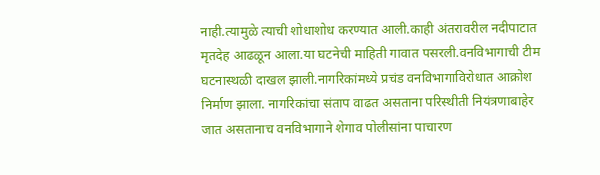नाही.त्यामुळे त्याची शोधाशोध करण्यात आली.काही अंतरावरील नदीपाटात मृतदेह आढळून आला.या घटनेची माहिती गावात पसरली.वनविभागाची टीम घटनास्थळी दाखल झाली.नागरिकांमध्ये प्रचंड वनविभागाविरोधात आक्रोश निर्माण झाला. नागरिकांचा संताप वाढत असताना परिस्थीती नियंत्रणाबाहेर जात असतानाच वनविभागाने शेगाव पोलीसांना पाचारण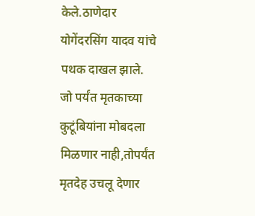केले.ठाणेदार योगेंदरसिंग यादव यांचे पथक दाखल झाले.
जो पर्यंत मृतकाच्या कुटूंबियांना मोबदला मिळणार नाही,तोपर्यंत मृतदेह उचलू देणार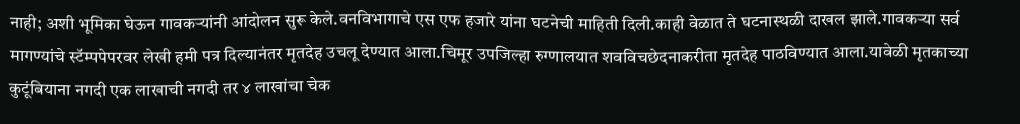नाही; अशी भूमिका घेऊन गावकऱ्यांनी आंदोलन सुरू केले.वनविभागाचे एस एफ हजारे यांना घटनेची माहिती दिली.काही वेळात ते घटनास्थळी दाखल झाले.गावकऱ्या सर्व मागण्यांचे स्टॅम्पपेपरवर लेखी हमी पत्र दिल्यानंतर मृतदेह उचलू देण्यात आला.चिमूर उपजिल्हा रुग्णालयात शवविचछेदनाकरीता मृतदेह पाठविण्यात आला.यावेळी मृतकाच्या कुटूंबियाना नगदी एक लाखाची नगदी तर ४ लाखांचा चेक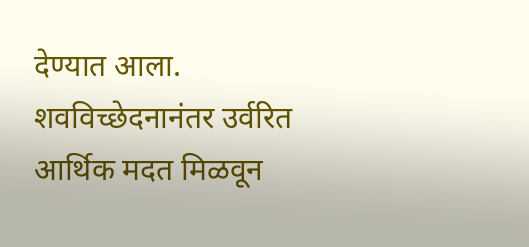देण्यात आला. शवविच्छेदनानंतर उर्वरित आर्थिक मदत मिळवून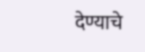देण्याचे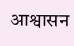आश्वासन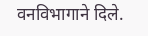वनविभागाने दिले.